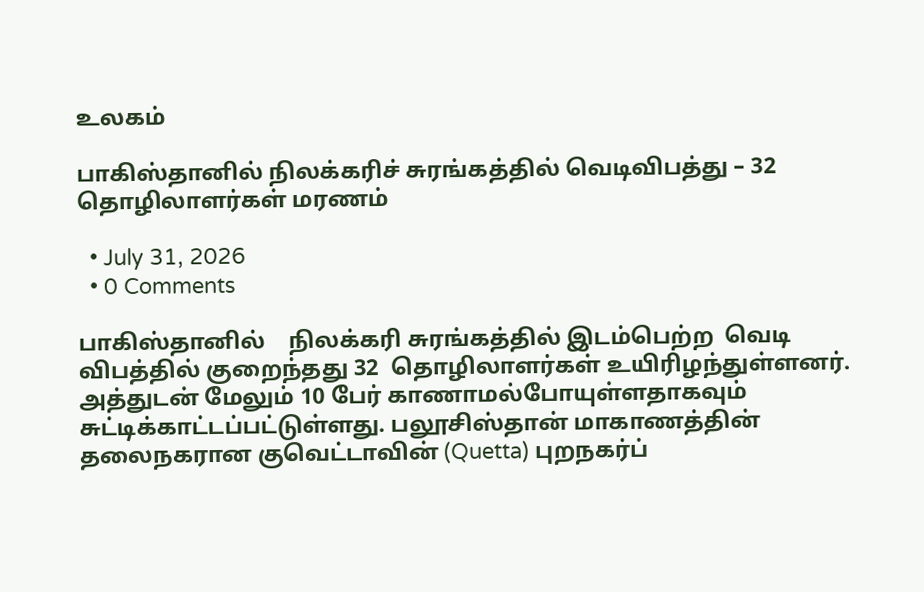உலகம்

பாகிஸ்தானில் நிலக்கரிச் சுரங்கத்தில் வெடிவிபத்து – 32 தொழிலாளர்கள் மரணம்

  • July 31, 2026
  • 0 Comments

பாகிஸ்தானில்    நிலக்கரி சுரங்கத்தில் இடம்பெற்ற  வெடி விபத்தில் குறைந்தது 32  தொழிலாளர்கள் உயிரிழந்துள்ளனர். அத்துடன் மேலும் 10 பேர் காணாமல்போயுள்ளதாகவும் சுட்டிக்காட்டப்பட்டுள்ளது. பலூசிஸ்தான் மாகாணத்தின் தலைநகரான குவெட்டாவின் (Quetta) புறநகர்ப்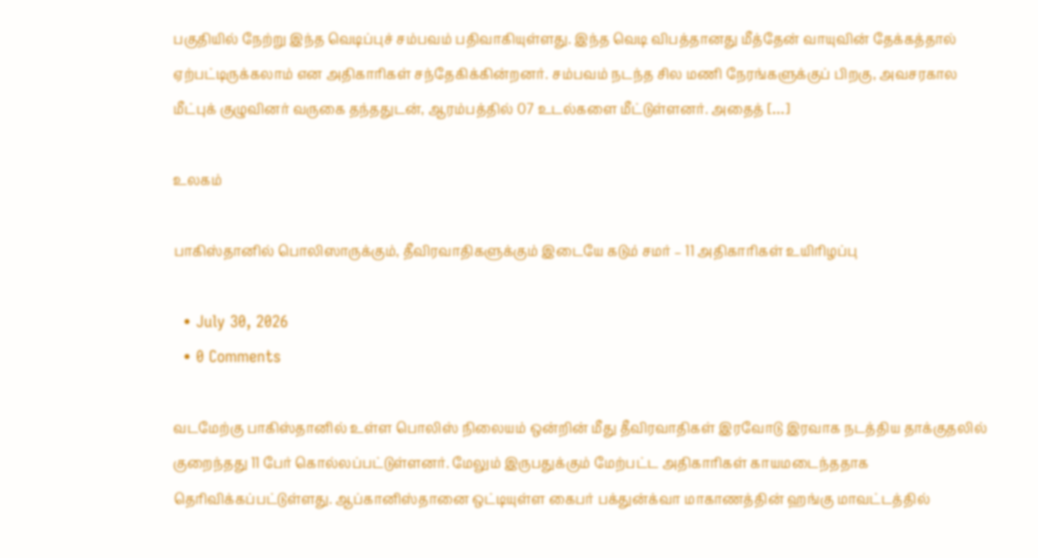பகுதியில் நேற்று இந்த வெடிப்புச் சம்பவம் பதிவாகியுள்ளது. இந்த வெடி விபத்தானது மீத்தேன் வாயுவின் தேக்கத்தால் ஏற்பட்டிருக்கலாம் என அதிகாரிகள் சந்தேகிக்கின்றனர். சம்பவம் நடந்த சில மணி நேரங்களுக்குப் பிறகு, அவசரகால மீட்புக் குழுவினர் வருகை தந்ததுடன், ஆரம்பத்தில் 07 உடல்களை மீட்டுள்ளனர். அதைத் […]

உலகம்

பாகிஸ்தானில் பொலிஸாருக்கும், தீவிரவாதிகளுக்கும் இடையே கடும் சமர் – 11 அதிகாரிகள் உயிரிழப்பு

  • July 30, 2026
  • 0 Comments

வடமேற்கு பாகிஸ்தானில் உள்ள பொலிஸ் நிலையம் ஒன்றின் மீது தீவிரவாதிகள் இரவோடு இரவாக நடத்திய தாக்குதலில் குறைந்தது 11 பேர் கொல்லப்பட்டுள்ளனர். மேலும் இருபதுக்கும் மேற்பட்ட அதிகாரிகள் காயமடைந்ததாக தெரிவிக்கப்பட்டுள்ளது. ஆப்கானிஸ்தானை ஒட்டியுள்ள கைபர் பக்துன்க்வா மாகாணத்தின் ஹங்கு மாவட்டத்தில்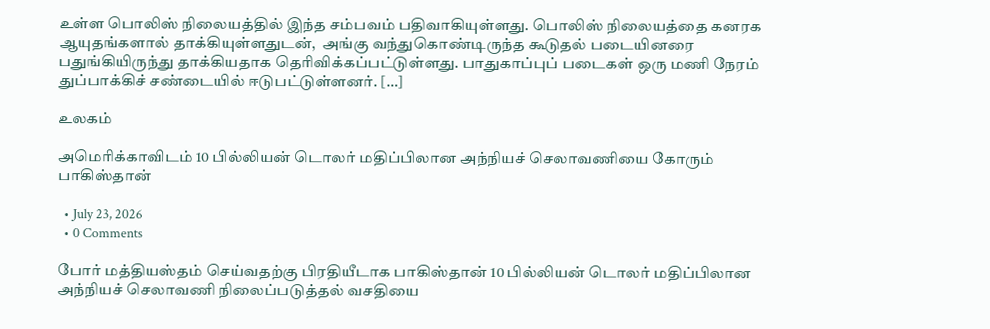உள்ள பொலிஸ் நிலையத்தில் இந்த சம்பவம் பதிவாகியுள்ளது. பொலிஸ் நிலையத்தை கனரக ஆயுதங்களால் தாக்கியுள்ளதுடன்,  அங்கு வந்துகொண்டிருந்த கூடுதல் படையினரை பதுங்கியிருந்து தாக்கியதாக தெரிவிக்கப்பட்டுள்ளது. பாதுகாப்புப் படைகள் ஒரு மணி நேரம் துப்பாக்கிச் சண்டையில் ஈடுபட்டுள்ளனர். […]

உலகம்

அமெரிக்காவிடம் 10 பில்லியன் டொலர் மதிப்பிலான அந்நியச் செலாவணியை கோரும் பாகிஸ்தான்

  • July 23, 2026
  • 0 Comments

போர் மத்தியஸ்தம் செய்வதற்கு பிரதியீடாக பாகிஸ்தான் 10 பில்லியன் டொலர் மதிப்பிலான அந்நியச் செலாவணி நிலைப்படுத்தல் வசதியை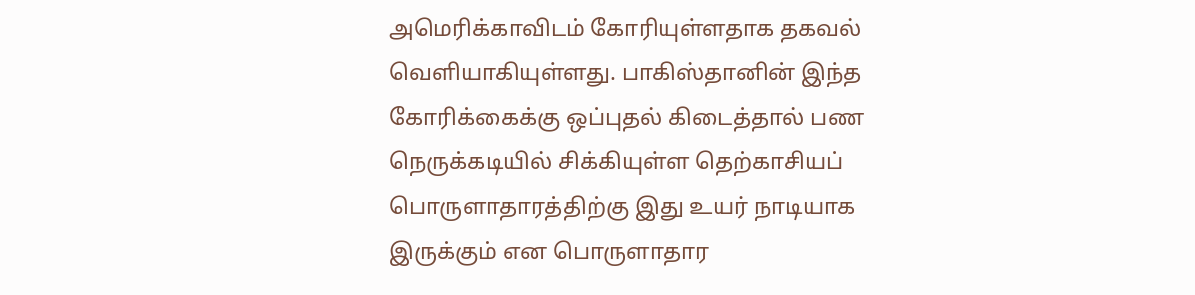அமெரிக்காவிடம் கோரியுள்ளதாக தகவல் வெளியாகியுள்ளது. பாகிஸ்தானின் இந்த கோரிக்கைக்கு ஒப்புதல் கிடைத்தால் பண நெருக்கடியில் சிக்கியுள்ள தெற்காசியப் பொருளாதாரத்திற்கு இது உயர் நாடியாக இருக்கும் என பொருளாதார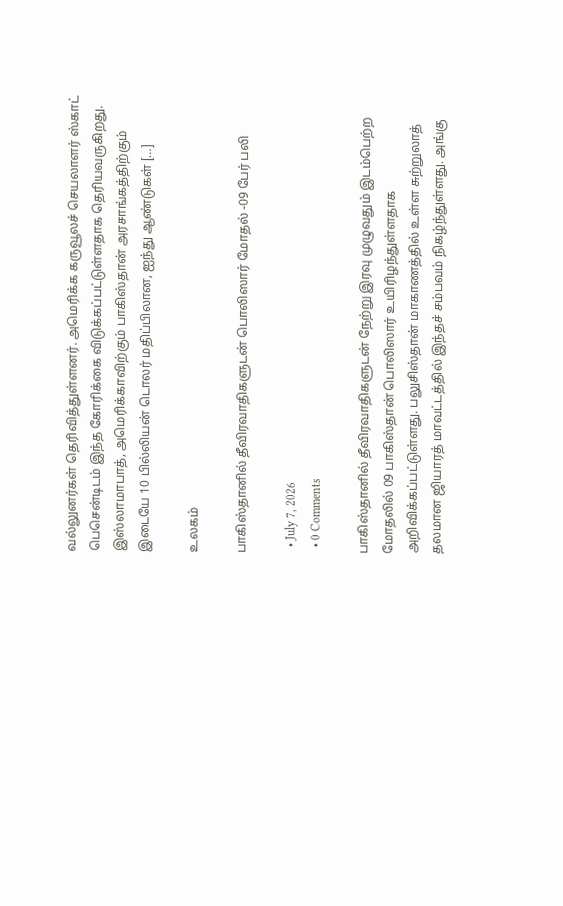வல்லுனர்கள் தெரிவித்துள்ளனர். அமெரிக்க கருவூலச் செயலாளர் ஸ்காட் பெசென்டிடம் இந்த கோரிக்கை விடுக்கப்பட்டுள்ளதாக தெரியவருகிறது. இஸ்லாமாபாத், அமெரிக்காவிற்கும் பாகிஸ்தான் அரசாங்கத்திற்கும் இடையே 10 பில்லியன் டொலர் மதிப்பிலான, ஐந்து ஆண்டுகள் […]

உலகம்

பாகிஸ்தானில் தீவிரவாதிகளுடன் பொலிஸார் மோதல் -09 பேர் பலி

  • July 7, 2026
  • 0 Comments

பாகிஸ்தானில் தீவிரவாதிகளுடன் நேற்று இரவு முழுவதும் இடம்பெற்ற மோதலில் 09 பாகிஸ்தான் பொலிஸார் உயிரிழந்துள்ளதாக அறிவிக்கப்பட்டுள்ளது. பலுசிஸ்தான் மாகாணத்தில் உள்ள சுற்றுலாத் தலமான ஜியாரத் மாவட்டத்தில் இந்தச் சம்பவம் நிகழ்ந்துள்ளது. அங்கு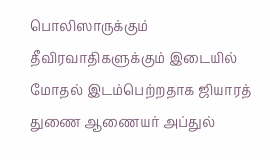பொலிஸாருக்கும் தீவிரவாதிகளுக்கும் இடையில் மோதல் இடம்பெற்றதாக ஜியாரத் துணை ஆணையர் அப்துல்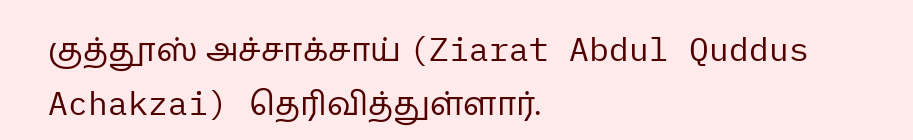குத்தூஸ் அச்சாக்சாய் (Ziarat Abdul Quddus Achakzai) தெரிவித்துள்ளார்.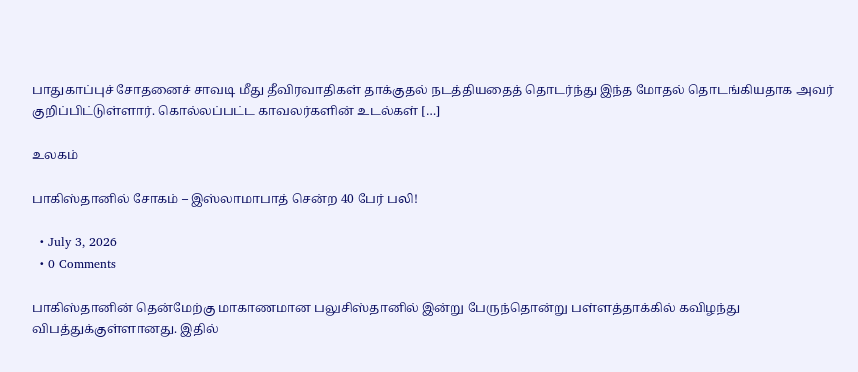பாதுகாப்புச் சோதனைச் சாவடி மீது தீவிரவாதிகள் தாக்குதல் நடத்தியதைத் தொடர்ந்து இந்த மோதல் தொடங்கியதாக அவர் குறிப்பிட்டுள்ளார். கொல்லப்பட்ட காவலர்களின் உடல்கள் […]

உலகம்

பாகிஸ்தானில் சோகம் – இஸ்லாமாபாத் சென்ற 40 பேர் பலி!

  • July 3, 2026
  • 0 Comments

பாகிஸ்தானின் தென்மேற்கு மாகாணமான பலுசிஸ்தானில் இன்று பேருந்தொன்று பள்ளத்தாக்கில் கவிழந்து விபத்துக்குள்ளானது. இதில்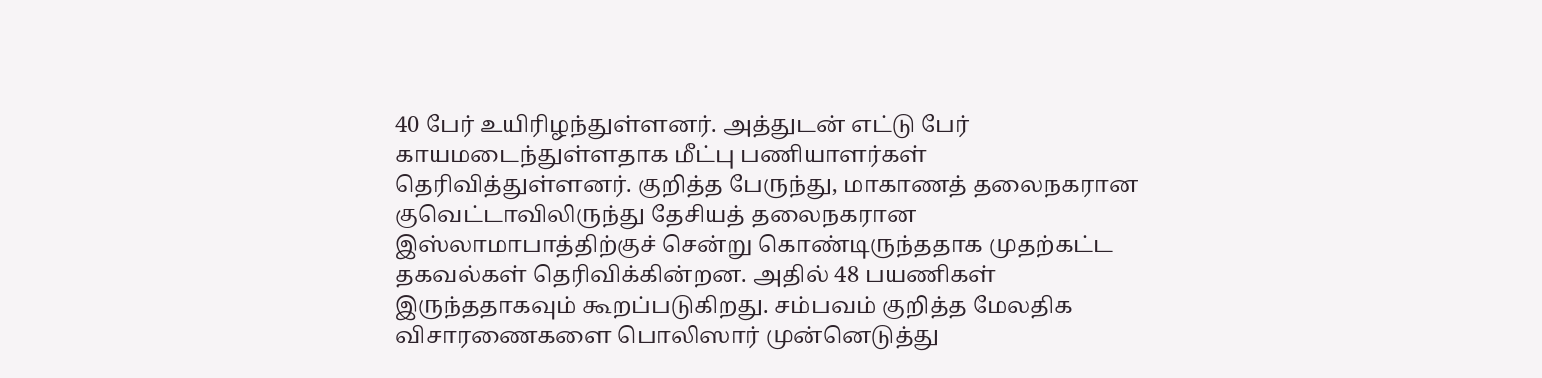40 பேர் உயிரிழந்துள்ளனர். அத்துடன் எட்டு பேர் காயமடைந்துள்ளதாக மீட்பு பணியாளர்கள் தெரிவித்துள்ளனர். குறித்த பேருந்து, மாகாணத் தலைநகரான குவெட்டாவிலிருந்து தேசியத் தலைநகரான இஸ்லாமாபாத்திற்குச் சென்று கொண்டிருந்ததாக முதற்கட்ட தகவல்கள் தெரிவிக்கின்றன. அதில் 48 பயணிகள் இருந்ததாகவும் கூறப்படுகிறது. சம்பவம் குறித்த மேலதிக விசாரணைகளை பொலிஸார் முன்னெடுத்து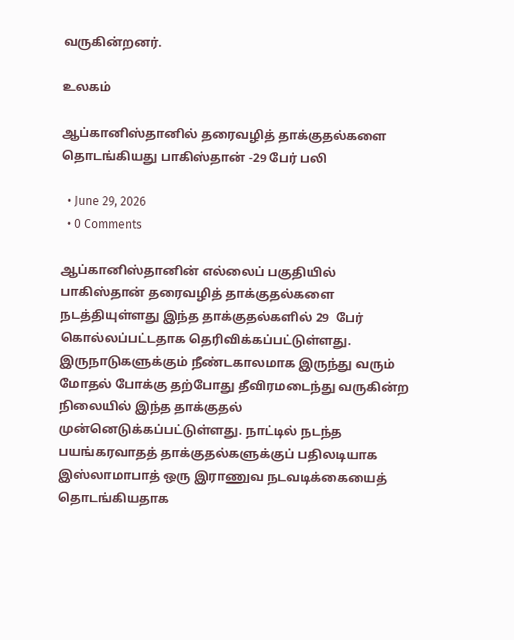வருகின்றனர்.

உலகம்

ஆப்கானிஸ்தானில் தரைவழித் தாக்குதல்களை தொடங்கியது பாகிஸ்தான் -29 பேர் பலி

  • June 29, 2026
  • 0 Comments

ஆப்கானிஸ்தானின் எல்லைப் பகுதியில் பாகிஸ்தான் தரைவழித் தாக்குதல்களை நடத்தியுள்ளது இந்த தாக்குதல்களில் 29  பேர் கொல்லப்பட்டதாக தெரிவிக்கப்பட்டுள்ளது. இருநாடுகளுக்கும் நீண்டகாலமாக இருந்து வரும் மோதல் போக்கு தற்போது தீவிரமடைந்து வருகின்ற நிலையில் இந்த தாக்குதல் முன்னெடுக்கப்பட்டுள்ளது. நாட்டில் நடந்த பயங்கரவாதத் தாக்குதல்களுக்குப் பதிலடியாக இஸ்லாமாபாத் ஒரு இராணுவ நடவடிக்கையைத் தொடங்கியதாக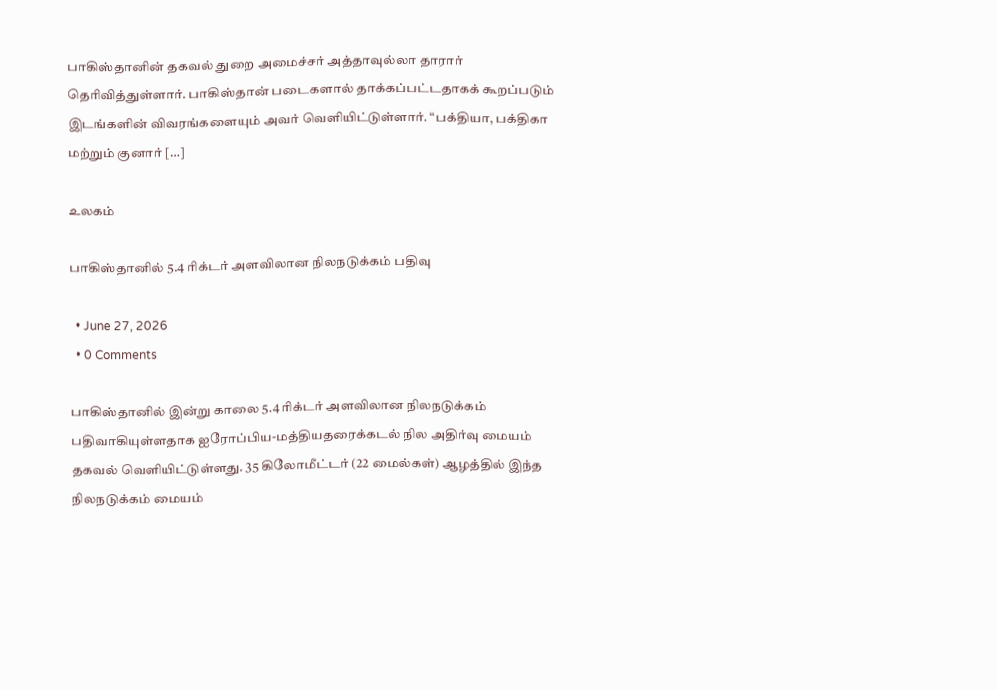பாகிஸ்தானின் தகவல் துறை அமைச்சர் அத்தாவுல்லா தாரார் தெரிவித்துள்ளார். பாகிஸ்தான் படைகளால் தாக்கப்பட்டதாகக் கூறப்படும் இடங்களின் விவரங்களையும் அவர் வெளியிட்டுள்ளார். “பக்தியா, பக்திகா மற்றும் குனார் […]

உலகம்

பாகிஸ்தானில் 5.4 ரிக்டர் அளவிலான நிலநடுக்கம் பதிவு

  • June 27, 2026
  • 0 Comments

பாகிஸ்தானில் இன்று காலை 5.4 ரிக்டர் அளவிலான நிலநடுக்கம் பதிவாகியுள்ளதாக ஐரோப்பிய-மத்தியதரைக்கடல் நில அதிர்வு மையம் தகவல் வெளியிட்டுள்ளது. 35 கிலோமீட்டர் (22 மைல்கள்) ஆழத்தில் இந்த நிலநடுக்கம் மையம்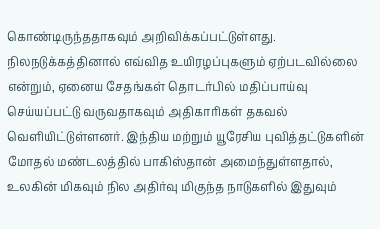கொண்டிருந்ததாகவும் அறிவிக்கப்பட்டுள்ளது. நிலநடுக்கத்தினால் எவ்வித உயிரழப்புகளும் ஏற்படவில்லை என்றும், ஏனைய சேதங்கள் தொடர்பில் மதிப்பாய்வு செய்யப்பட்டு வருவதாகவும் அதிகாரிகள் தகவல் வெளியிட்டுள்ளனர். இந்திய மற்றும் யூரேசிய புவித்தட்டுகளின் மோதல் மண்டலத்தில் பாகிஸ்தான் அமைந்துள்ளதால், உலகின் மிகவும் நில அதிர்வு மிகுந்த நாடுகளில் இதுவும்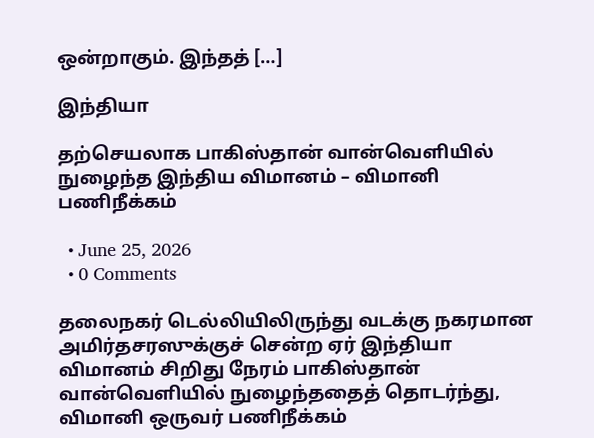ஒன்றாகும். இந்தத் […]

இந்தியா

தற்செயலாக பாகிஸ்தான் வான்வெளியில் நுழைந்த இந்திய விமானம் – விமானி பணிநீக்கம்

  • June 25, 2026
  • 0 Comments

தலைநகர் டெல்லியிலிருந்து வடக்கு நகரமான அமிர்தசரஸுக்குச் சென்ற ஏர் இந்தியா விமானம் சிறிது நேரம் பாகிஸ்தான் வான்வெளியில் நுழைந்ததைத் தொடர்ந்து,  விமானி ஒருவர் பணிநீக்கம்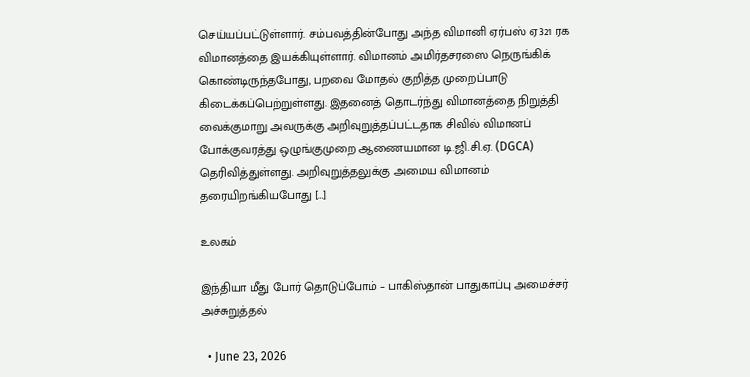செய்யப்பட்டுள்ளார். சம்பவத்தின்போது அந்த விமானி ஏர்பஸ் ஏ321 ரக விமானத்தை இயக்கியுள்ளார். விமானம் அமிர்தசரஸை நெருங்கிக் கொண்டிருந்தபோது, பறவை மோதல் குறித்த முறைப்பாடு கிடைக்கப்பெற்றுள்ளது. இதனைத் தொடர்ந்து விமானத்தை நிறுத்தி வைக்குமாறு அவருக்கு அறிவுறுத்தப்பட்டதாக சிவில் விமானப் போக்குவரத்து ஒழுங்குமுறை ஆணையமான டி.ஜி.சி.ஏ. (DGCA) தெரிவித்துள்ளது. அறிவுறுத்தலுக்கு அமைய விமானம் தரையிறங்கியபோது […]

உலகம்

இந்தியா மீது போர் தொடுப்போம் – பாகிஸ்தான் பாதுகாப்பு அமைச்சர் அச்சுறுத்தல்

  • June 23, 2026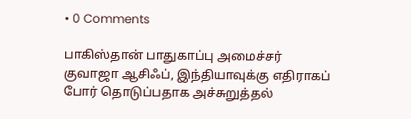• 0 Comments

பாகிஸ்தான் பாதுகாப்பு அமைச்சர் குவாஜா ஆசிஃப், இந்தியாவுக்கு எதிராகப் போர் தொடுப்பதாக அச்சுறுத்தல்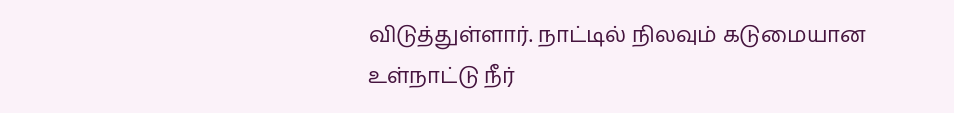விடுத்துள்ளார். நாட்டில் நிலவும் கடுமையான உள்நாட்டு நீர்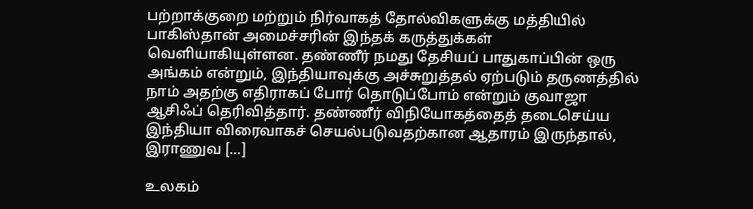பற்றாக்குறை மற்றும் நிர்வாகத் தோல்விகளுக்கு மத்தியில் பாகிஸ்தான் அமைச்சரின் இந்தக் கருத்துக்கள் வெளியாகியுள்ளன. தண்ணீர் நமது தேசியப் பாதுகாப்பின் ஒரு அங்கம் என்றும், இந்தியாவுக்கு அச்சுறுத்தல் ஏற்படும் தருணத்தில் நாம் அதற்கு எதிராகப் போர் தொடுப்போம் என்றும் குவாஜா ஆசிஃப் தெரிவித்தார். தண்ணீர் விநியோகத்தைத் தடைசெய்ய இந்தியா விரைவாகச் செயல்படுவதற்கான ஆதாரம் இருந்தால், இராணுவ […]

உலகம்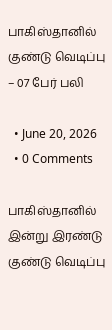பாகிஸ்தானில் குண்டு வெடிப்பு – 07 பேர் பலி

  • June 20, 2026
  • 0 Comments

பாகிஸ்தானில் இன்று இரண்டு குண்டு வெடிப்பு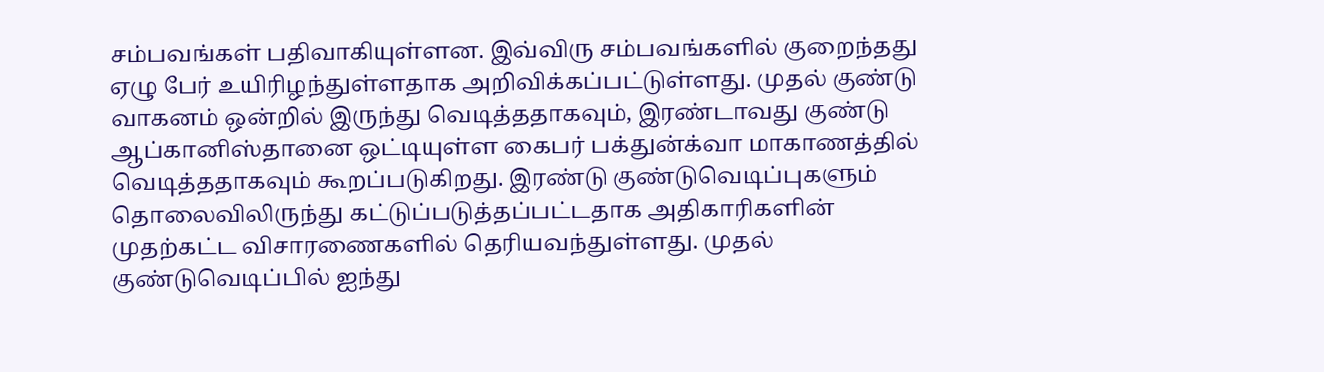சம்பவங்கள் பதிவாகியுள்ளன. இவ்விரு சம்பவங்களில் குறைந்தது ஏழு பேர் உயிரிழந்துள்ளதாக அறிவிக்கப்பட்டுள்ளது. முதல் குண்டு வாகனம் ஒன்றில் இருந்து வெடித்ததாகவும், இரண்டாவது குண்டு ஆப்கானிஸ்தானை ஒட்டியுள்ள கைபர் பக்துன்க்வா மாகாணத்தில் வெடித்ததாகவும் கூறப்படுகிறது. இரண்டு குண்டுவெடிப்புகளும் தொலைவிலிருந்து கட்டுப்படுத்தப்பட்டதாக அதிகாரிகளின் முதற்கட்ட விசாரணைகளில் தெரியவந்துள்ளது. முதல் குண்டுவெடிப்பில் ஐந்து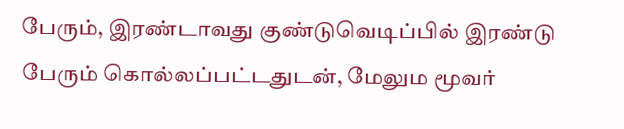பேரும், இரண்டாவது குண்டுவெடிப்பில் இரண்டு பேரும் கொல்லப்பட்டதுடன், மேலும மூவர்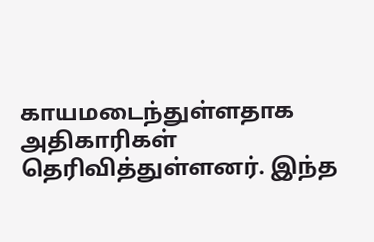காயமடைந்துள்ளதாக அதிகாரிகள் தெரிவித்துள்ளனர். இந்த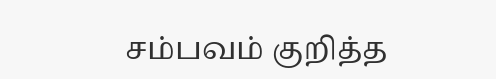சம்பவம் குறித்த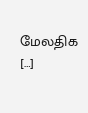மேலதிக […]